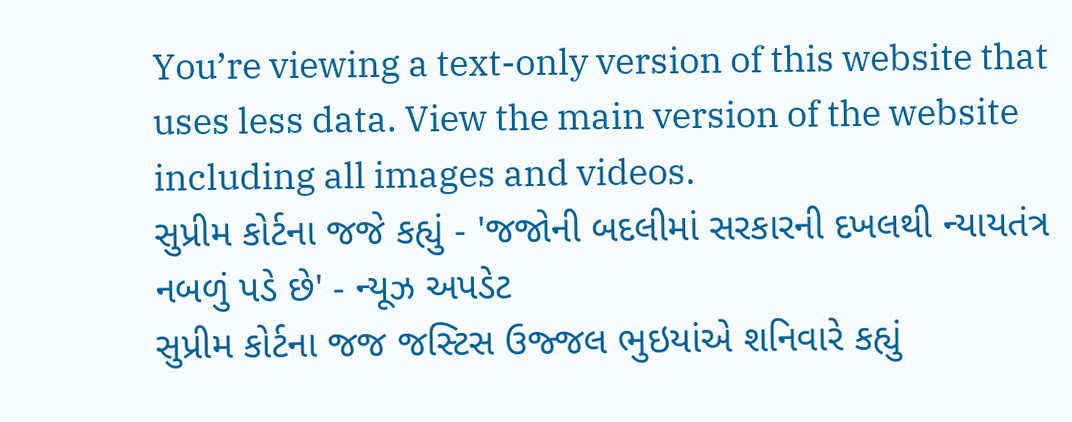You’re viewing a text-only version of this website that uses less data. View the main version of the website including all images and videos.
સુપ્રીમ કોર્ટના જજે કહ્યું - 'જજોની બદલીમાં સરકારની દખલથી ન્યાયતંત્ર નબળું પડે છે' - ન્યૂઝ અપડેટ
સુપ્રીમ કોર્ટના જજ જસ્ટિસ ઉજ્જલ ભુઇયાંએ શનિવારે કહ્યું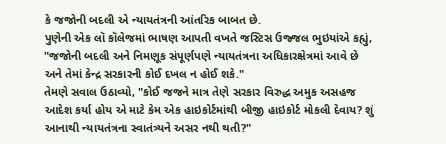કે જજોની બદલી એ ન્યાયતંત્રની આંતરિક બાબત છે.
પુણેની એક લૉ કૉલેજમાં ભાષણ આપતી વખતે જસ્ટિસ ઉજ્જલ ભુઇયાંએ કહ્યું, "જજોની બદલી અને નિમણૂક સંપૂર્ણપણે ન્યાયતંત્રના અધિકારક્ષેત્રમાં આવે છે અને તેમાં કેન્દ્ર સરકારની કોઈ દખલ ન હોઈ શકે."
તેમણે સવાલ ઉઠાવ્યો, "કોઈ જજને માત્ર તેણે સરકાર વિરુદ્ધ અમુક અસહજ આદેશ કર્યા હોય એ માટે કેમ એક હાઇકોર્ટમાંથી બીજી હાઇકોર્ટ મોકલી દેવાય? શું આનાથી ન્યાયતંત્રના સ્વાતંત્ર્યને અસર નથી થતી?"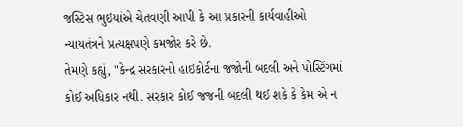જસ્ટિસ ભુઇયાંએ ચેતવણી આપી કે આ પ્રકારની કાર્યવાહીઓ ન્યાયતંત્રને પ્રત્યક્ષપણે કમજોર કરે છે.
તેમણે કહ્યું, "કેન્દ્ર સરકારનો હાઇકોર્ટના જજોની બદલી અને પોસ્ટિંગમાં કોઈ અધિકાર નથી. સરકાર કોઈ જજની બદલી થઈ શકે કે કેમ એ ન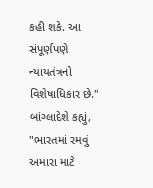કહી શકે. આ સંપૂર્ણપણે ન્યાયતંત્રનો વિશેષાધિકાર છે."
બાંગ્લાદેશે કહ્યું, "ભારતમાં રમવું અમારા માટે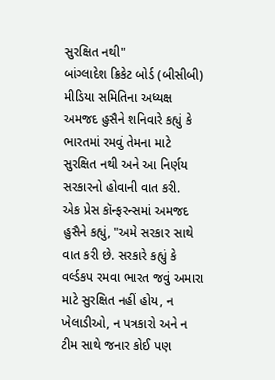સુરક્ષિત નથી"
બાંગ્લાદેશ ક્રિકેટ બોર્ડ (બીસીબી) મીડિયા સમિતિના અધ્યક્ષ અમજદ હુસૈને શનિવારે કહ્યું કે ભારતમાં રમવું તેમના માટે સુરક્ષિત નથી અને આ નિર્ણય સરકારનો હોવાની વાત કરી.
એક પ્રેસ કૉન્ફરન્સમાં અમજદ હુસૈને કહ્યું, "અમે સરકાર સાથે વાત કરી છે. સરકારે કહ્યું કે વર્લ્ડકપ રમવા ભારત જવું અમારા માટે સુરક્ષિત નહીં હોય, ન ખેલાડીઓ, ન પત્રકારો અને ન ટીમ સાથે જનાર કોઈ પણ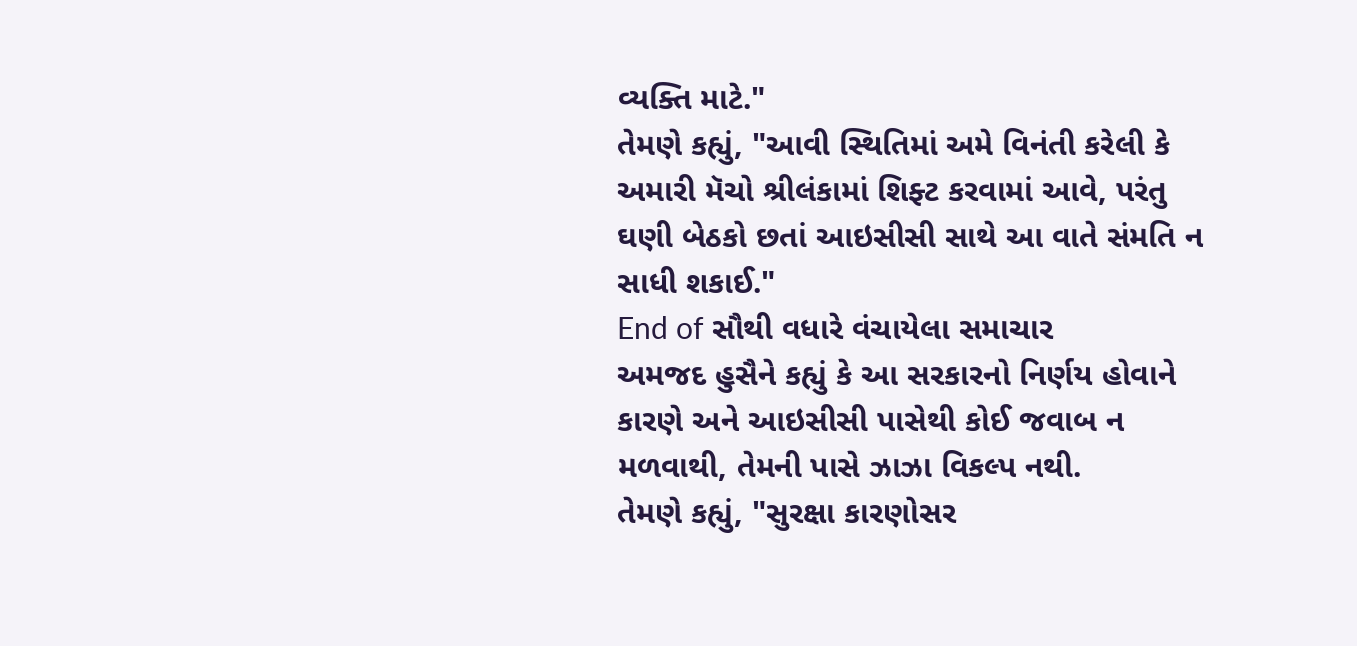વ્યક્તિ માટે."
તેમણે કહ્યું, "આવી સ્થિતિમાં અમે વિનંતી કરેલી કે અમારી મૅચો શ્રીલંકામાં શિફ્ટ કરવામાં આવે, પરંતુ ઘણી બેઠકો છતાં આઇસીસી સાથે આ વાતે સંમતિ ન સાધી શકાઈ."
End of સૌથી વધારે વંચાયેલા સમાચાર
અમજદ હુસૈને કહ્યું કે આ સરકારનો નિર્ણય હોવાને કારણે અને આઇસીસી પાસેથી કોઈ જવાબ ન મળવાથી, તેમની પાસે ઝાઝા વિકલ્પ નથી.
તેમણે કહ્યું, "સુરક્ષા કારણોસર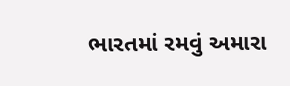ભારતમાં રમવું અમારા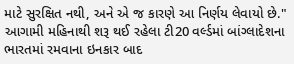માટે સુરક્ષિત નથી, અને એ જ કારણે આ નિર્ણય લેવાયો છે."
આગામી મહિનાથી શરૂ થઈ રહેલા ટી20 વર્લ્ડમાં બાંગ્લાદેશના ભારતમાં રમવાના ઇનકાર બાદ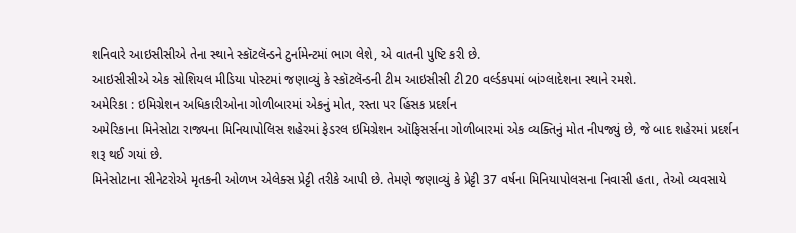શનિવારે આઇસીસીએ તેના સ્થાને સ્કૉટલૅન્ડને ટુર્નામેન્ટમાં ભાગ લેશે, એ વાતની પુષ્ટિ કરી છે.
આઇસીસીએ એક સોશિયલ મીડિયા પોસ્ટમાં જણાવ્યું કે સ્કૉટલૅન્ડની ટીમ આઇસીસી ટી20 વર્લ્ડકપમાં બાંગ્લાદેશના સ્થાને રમશે.
અમેરિકા : ઇમિગ્રેશન અધિકારીઓના ગોળીબારમાં એકનું મોત, રસ્તા પર હિંસક પ્રદર્શન
અમેરિકાના મિનેસોટા રાજ્યના મિનિયાપોલિસ શહેરમાં ફેડરલ ઇમિગ્રેશન ઑફિસર્સના ગોળીબારમાં એક વ્યક્તિનું મોત નીપજ્યું છે, જે બાદ શહેરમાં પ્રદર્શન શરૂ થઈ ગયાં છે.
મિનેસોટાના સીનેટરોએ મૃતકની ઓળખ એલેક્સ પ્રેટ્ટી તરીકે આપી છે. તેમણે જણાવ્યું કે પ્રેટ્ટી 37 વર્ષના મિનિયાપોલસના નિવાસી હતા, તેઓ વ્યવસાયે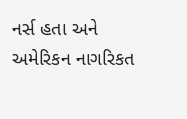નર્સ હતા અને અમેરિકન નાગરિકત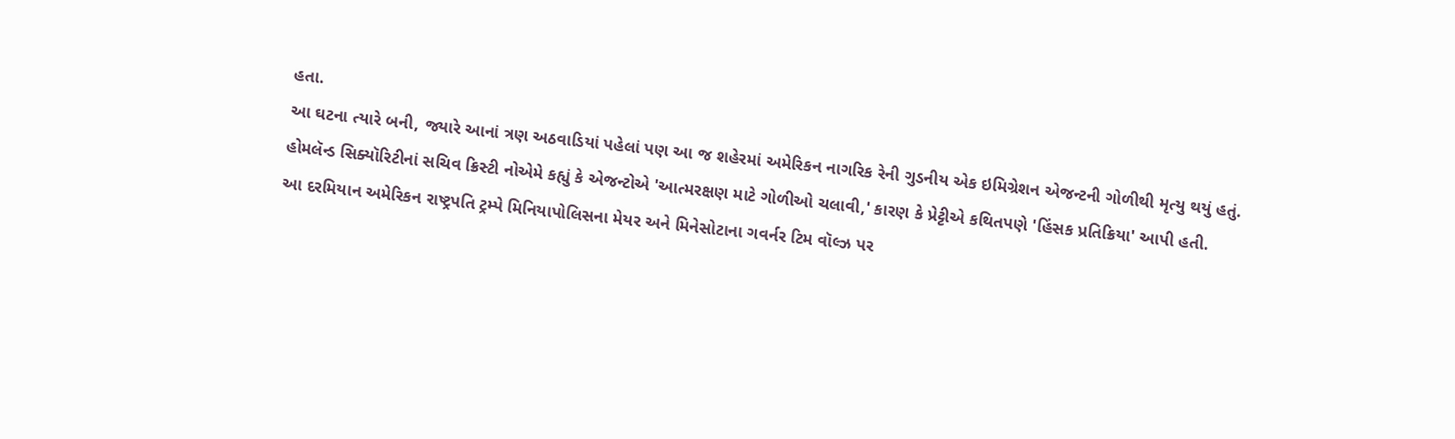હતા.
આ ઘટના ત્યારે બની, જ્યારે આનાં ત્રણ અઠવાડિયાં પહેલાં પણ આ જ શહેરમાં અમેરિકન નાગરિક રેની ગુડનીય એક ઇમિગ્રેશન એજન્ટની ગોળીથી મૃત્યુ થયું હતું.
હોમલૅન્ડ સિક્યૉરિટીનાં સચિવ ક્રિસ્ટી નોએમે કહ્યું કે એજન્ટોએ 'આત્મરક્ષણ માટે ગોળીઓ ચલાવી,' કારણ કે પ્રેટ્ટીએ કથિતપણે 'હિંસક પ્રતિક્રિયા' આપી હતી.
આ દરમિયાન અમેરિકન રાષ્ટ્રપતિ ટ્રમ્પે મિનિયાપોલિસના મેયર અને મિનેસોટાના ગવર્નર ટિમ વૉલ્ઝ પર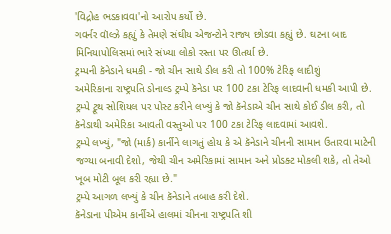'વિદ્રોહ ભડકાવવા'નો આરોપ કર્યો છે.
ગવર્નર વૉલ્ઝે કહ્યું કે તેમણે સંઘીય એજન્ટોને રાજ્ય છોડવા કહ્યું છે. ઘટના બાદ મિનિયાપોલિસમાં ભારે સંખ્યા લોકો રસ્તા પર ઊતર્યા છે.
ટ્રમ્પની કૅનેડાને ધમકી - જો ચીન સાથે ડીલ કરી તો 100% ટેરિફ લાદીશું
અમેરિકાના રાષ્ટ્રપતિ ડોનાલ્ડ ટ્રમ્પે કૅનેડા પર 100 ટકા ટેરિફ લાદવાની ધમકી આપી છે.
ટ્રમ્પે ટ્રૂથ સોશિયલ પર પોસ્ટ કરીને લખ્યું કે જો કૅનેડાએ ચીન સાથે કોઈ ડીલ કરી, તો કૅનેડાથી અમેરિકા આવતી વસ્તુઓ પર 100 ટકા ટેરિફ લાદવામાં આવશે.
ટ્રમ્પે લખ્યું, "જો (માર્ક) કાર્નીને લાગતું હોય કે એ કૅનેડાને ચીનની સામાન ઉતારવા માટેની જગ્યા બનાવી દેશો, જેથી ચીન અમેરિકામાં સામાન અને પ્રોડક્ટ મોકલી શકે, તો તેઓ ખૂબ મોટી બૂલ કરી રહ્યા છે."
ટ્રમ્પે આગળ લખ્યું કે ચીન કૅનેડાને તબાહ કરી દેશે.
કૅનેડાના પીએમ કાર્નીએ હાલમાં ચીનના રાષ્ટ્રપતિ શી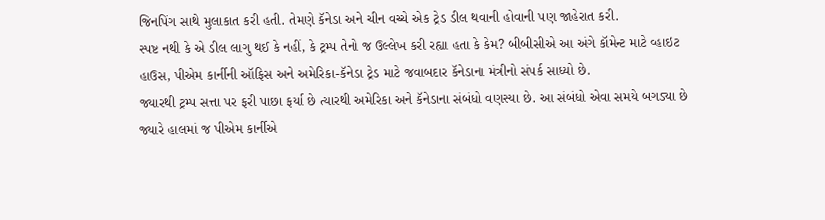જિનપિંગ સાથે મુલાકાત કરી હતી. તેમણે કૅનેડા અને ચીન વચ્ચે એક ટ્રેડ ડીલ થવાની હોવાની પણ જાહેરાત કરી.
સ્પષ્ટ નથી કે એ ડીલ લાગુ થઈ કે નહીં, કે ટ્રમ્પ તેનો જ ઉલ્લેખ કરી રહ્યા હતા કે કેમ? બીબીસીએ આ અંગે કૉમેન્ટ માટે વ્હાઇટ હાઉસ, પીએમ કાર્નીની ઑફિસ અને અમેરિકા-કૅનેડા ટ્રેડ માટે જવાબદાર કૅનેડાના મંત્રીનો સંપર્ક સાધ્યો છે.
જ્યારથી ટ્રમ્પ સત્તા પર ફરી પાછા ફર્યા છે ત્યારથી અમેરિકા અને કૅનેડાના સંબંધો વણસ્યા છે. આ સંબંધો એવા સમયે બગડ્યા છે જ્યારે હાલમાં જ પીએમ કાર્નીએ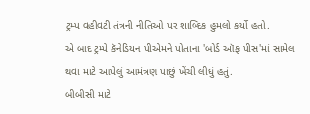ટ્રમ્પ વહીવટી તંત્રની નીતિઓ પર શાબ્દિક હુમલો કર્યો હતો.
એ બાદ ટ્રમ્પે કૅનેડિયન પીએમને પોતાના 'બોર્ડ ઑફ પીસ'માં સામેલ થવા માટે આપેલું આમંત્રણ પાછું ખેંચી લીધું હતું.
બીબીસી માટે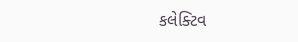કલેક્ટિવ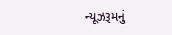ન્યૂઝરૂમનું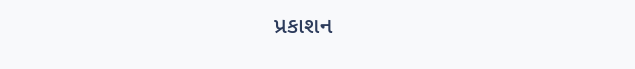પ્રકાશન